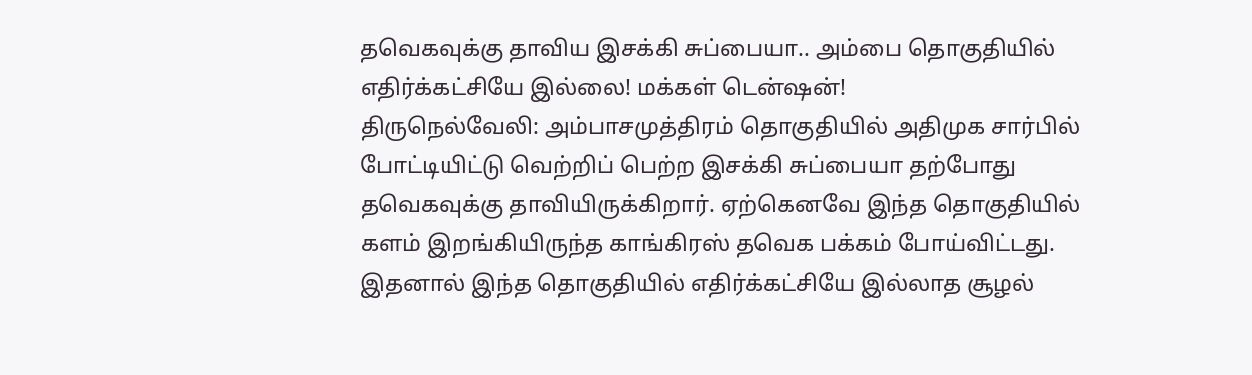தவெகவுக்கு தாவிய இசக்கி சுப்பையா.. அம்பை தொகுதியில் எதிர்க்கட்சியே இல்லை! மக்கள் டென்ஷன்!
திருநெல்வேலி: அம்பாசமுத்திரம் தொகுதியில் அதிமுக சார்பில் போட்டியிட்டு வெற்றிப் பெற்ற இசக்கி சுப்பையா தற்போது தவெகவுக்கு தாவியிருக்கிறார். ஏற்கெனவே இந்த தொகுதியில் களம் இறங்கியிருந்த காங்கிரஸ் தவெக பக்கம் போய்விட்டது. இதனால் இந்த தொகுதியில் எதிர்க்கட்சியே இல்லாத சூழல்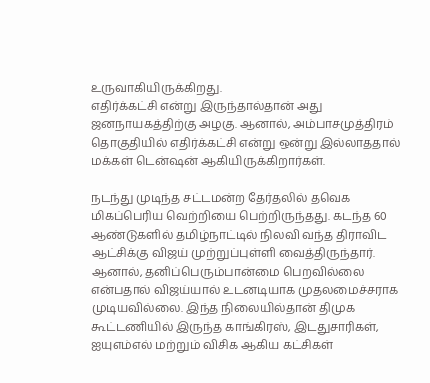உருவாகியிருக்கிறது.
எதிர்க்கட்சி என்று இருந்தால்தான் அது ஜனநாயகத்திற்கு அழகு. ஆனால், அம்பாசமுத்திரம் தொகுதியில் எதிர்க்கட்சி என்று ஒன்று இல்லாததால் மக்கள் டென்ஷன் ஆகியிருக்கிறார்கள்.

நடந்து முடிந்த சட்டமன்ற தேர்தலில் தவெக மிகப்பெரிய வெற்றியை பெற்றிருந்தது. கடந்த 60 ஆண்டுகளில் தமிழ்நாட்டில் நிலவி வந்த திராவிட ஆட்சிக்கு விஜய் முற்றுப்புள்ளி வைத்திருந்தார். ஆனால், தனிப்பெரும்பான்மை பெறவில்லை என்பதால் விஜய்யால் உடனடியாக முதலமைச்சராக முடியவில்லை. இந்த நிலையில்தான் திமுக கூட்டணியில் இருந்த காங்கிரஸ், இடதுசாரிகள், ஐயுஎம்எல் மற்றும் விசிக ஆகிய கட்சிகள்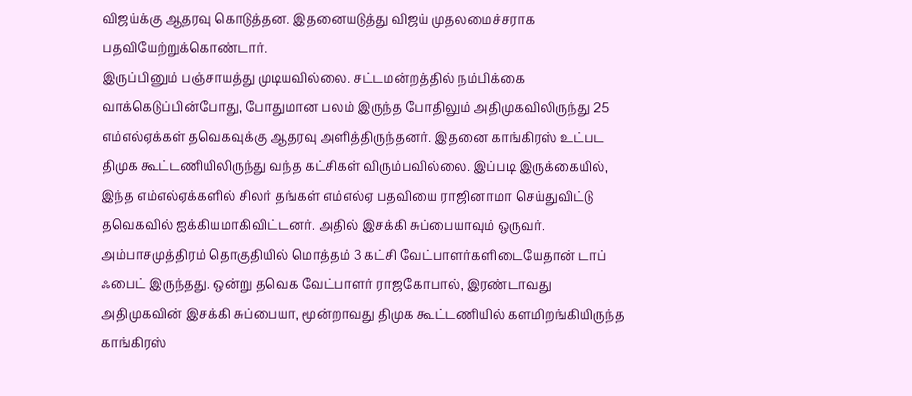விஜய்க்கு ஆதரவு கொடுத்தன. இதனையடுத்து விஜய் முதலமைச்சராக பதவியேற்றுக்கொண்டார்.
இருப்பினும் பஞ்சாயத்து முடியவில்லை. சட்டமன்றத்தில் நம்பிக்கை வாக்கெடுப்பின்போது, போதுமான பலம் இருந்த போதிலும் அதிமுகவிலிருந்து 25 எம்எல்ஏக்கள் தவெகவுக்கு ஆதரவு அளித்திருந்தனர். இதனை காங்கிரஸ் உட்பட திமுக கூட்டணியிலிருந்து வந்த கட்சிகள் விரும்பவில்லை. இப்படி இருக்கையில், இந்த எம்எல்ஏக்களில் சிலர் தங்கள் எம்எல்ஏ பதவியை ராஜினாமா செய்துவிட்டு தவெகவில் ஐக்கியமாகிவிட்டனர். அதில் இசக்கி சுப்பையாவும் ஒருவர்.
அம்பாசமுத்திரம் தொகுதியில் மொத்தம் 3 கட்சி வேட்பாளர்களிடையேதான் டாப் ஃபைட் இருந்தது. ஒன்று தவெக வேட்பாளர் ராஜகோபால், இரண்டாவது அதிமுகவின் இசக்கி சுப்பையா, மூன்றாவது திமுக கூட்டணியில் களமிறங்கியிருந்த காங்கிரஸ்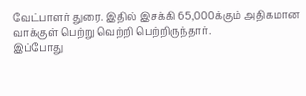வேட்பாளர் துரை. இதில் இசக்கி 65,000க்கும் அதிகமான வாக்குள் பெற்று வெற்றி பெற்றிருந்தார்.
இப்போது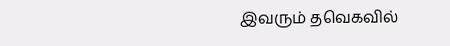இவரும் தவெகவில்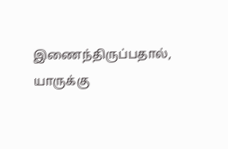இணைந்திருப்பதால், யாருக்கு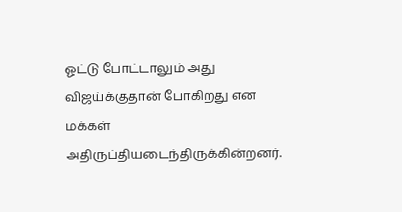ஓட்டு போட்டாலும் அது விஜய்க்குதான் போகிறது என மக்கள் அதிருப்தியடைந்திருக்கின்றனர்.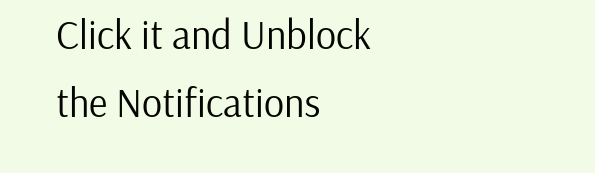Click it and Unblock the Notifications